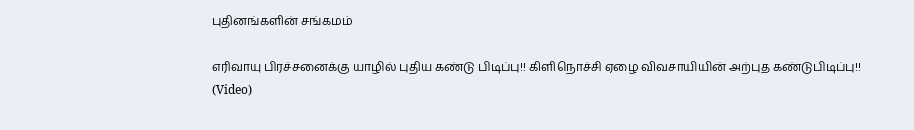புதினங்களின் சங்கமம்

எரிவாயு பிரச்சனைக்கு யாழில் புதிய கண்டு பிடிப்பு!! கிளிநொச்சி ஏழை விவசாயியின் அற்புத கண்டுபிடிப்பு!! (Video)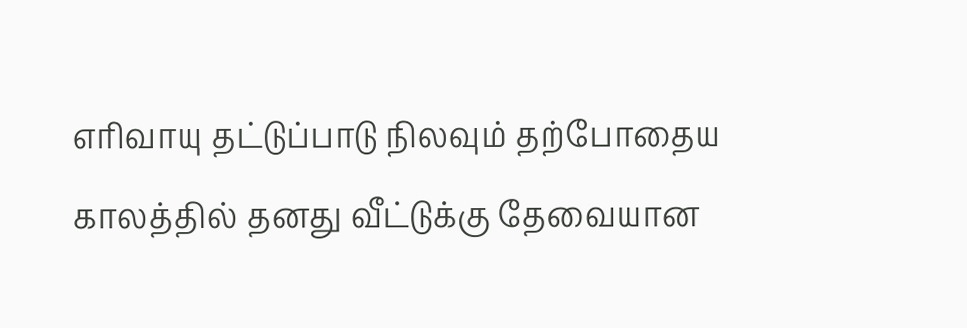எரிவாயு தட்டுப்பாடு நிலவும் தற்போதைய காலத்தில் தனது வீட்டுக்கு தேவையான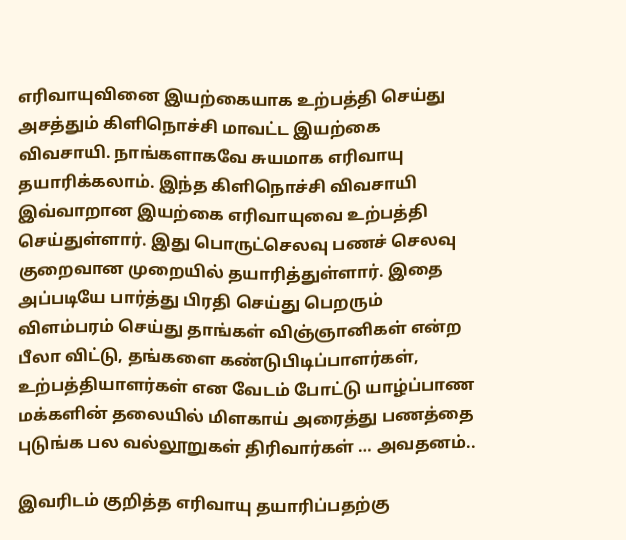எரிவாயுவினை இயற்கையாக உற்பத்தி செய்து அசத்தும் கிளிநொச்சி மாவட்ட இயற்கை விவசாயி. நாங்களாகவே சுயமாக எரிவாயு தயாரிக்கலாம். இந்த கிளிநொச்சி விவசாயி இவ்வாறான இயற்கை எரிவாயுவை உற்பத்தி செய்துள்ளார். இது பொருட்செலவு பணச் செலவு குறைவான முறையில் தயாரித்துள்ளார். இதை அப்படியே பார்த்து பிரதி செய்து பெறரும் விளம்பரம் செய்து தாங்கள் விஞ்ஞானிகள் என்ற பீலா விட்டு, தங்களை கண்டுபிடிப்பாளர்கள், உற்பத்தியாளர்கள் என வேடம் போட்டு யாழ்ப்பாண மக்களின் தலையில் மிளகாய் அரைத்து பணத்தை புடுங்க பல வல்லூறுகள் திரிவார்கள் … அவதனம்..

இவரிடம் குறித்த எரிவாயு தயாரிப்பதற்கு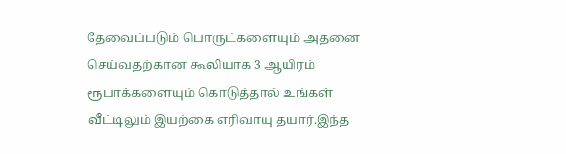தேவைப்படும் பொருட்களையும் அதனை செய்வதற்கான கூலியாக 3 ஆயிரம் ரூபாக்களையும் கொடுத்தால் உங்கள் வீட்டிலும் இயற்கை எரிவாயு தயார்.இந்த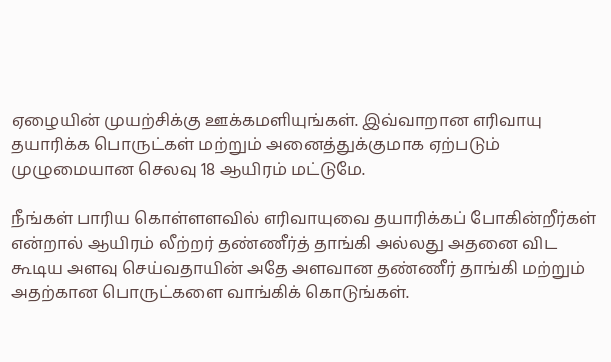ஏழையின் முயற்சிக்கு ஊக்கமளியுங்கள். இவ்வாறான எரிவாயு தயாரிக்க பொருட்கள் மற்றும் அனைத்துக்குமாக ஏற்படும் முழுமையான செலவு 18 ஆயிரம் மட்டுமே.

நீங்கள் பாரிய கொள்ளளவில் எரிவாயுவை தயாரிக்கப் போகின்றீர்கள் என்றால் ஆயிரம் லீற்றர் தண்ணீர்த் தாங்கி அல்லது அதனை விட கூடிய அளவு செய்வதாயின் அதே அளவான தண்ணீர் தாங்கி மற்றும் அதற்கான பொருட்களை வாங்கிக் கொடுங்கள்.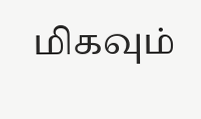மிகவும்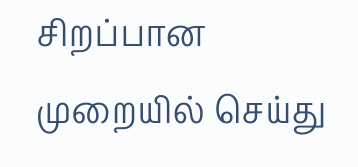சிறப்பான முறையில் செய்து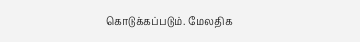கொடுக்கப்படும். மேலதிக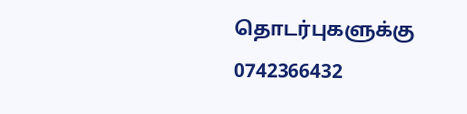தொடர்புகளுக்கு 0742366432